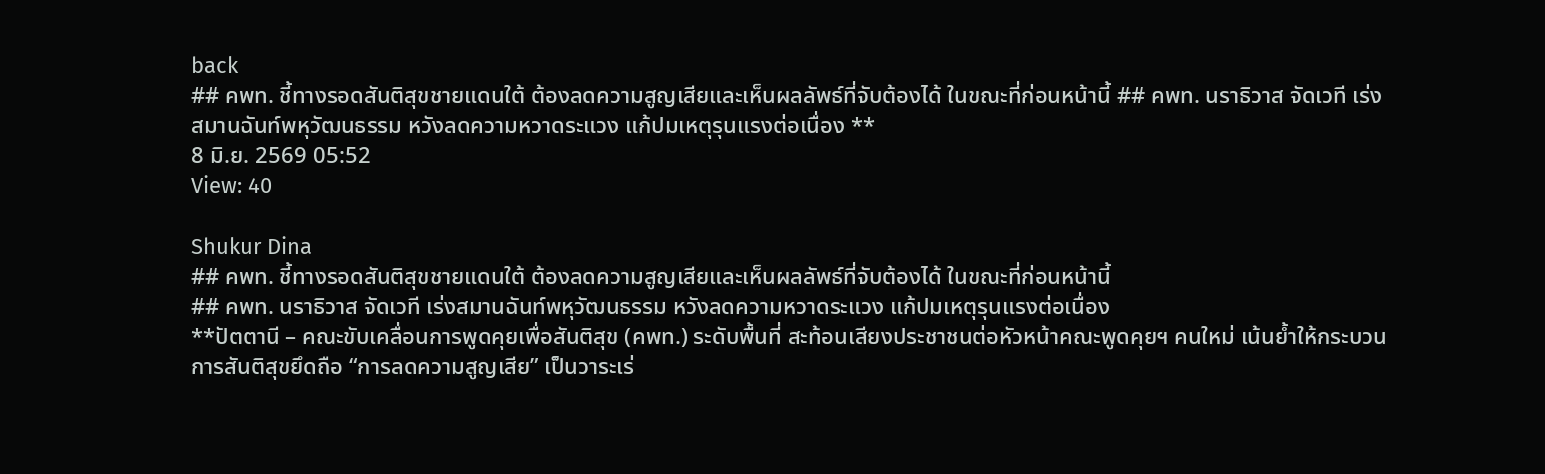back
## คพท. ชี้ทางรอดสันติสุขชายแดนใต้ ต้องลดความสูญเสียและเห็นผลลัพธ์ที่จับต้องได้ ในขณะที่ก่อนหน้านี้ ## คพท. นราธิวาส จัดเวที เร่งสมานฉันท์พหุวัฒนธรรม หวังลดความหวาดระแวง แก้ปมเหตุรุนแรงต่อเนื่อง **
8 มิ.ย. 2569 05:52
View: 40

Shukur Dina
## คพท. ชี้ทางรอดสันติสุขชายแดนใต้ ต้องลดความสูญเสียและเห็นผลลัพธ์ที่จับต้องได้ ในขณะที่ก่อนหน้านี้
## คพท. นราธิวาส จัดเวที เร่งสมานฉันท์พหุวัฒนธรรม หวังลดความหวาดระแวง แก้ปมเหตุรุนแรงต่อเนื่อง
**ปัตตานี – คณะขับเคลื่อนการพูดคุยเพื่อสันติสุข (คพท.) ระดับพื้นที่ สะท้อนเสียงประชาชนต่อหัวหน้าคณะพูดคุยฯ คนใหม่ เน้นย้ำให้กระบวนการสันติสุขยึดถือ “การลดความสูญเสีย” เป็นวาระเร่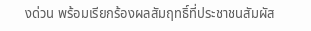งด่วน พร้อมเรียกร้องผลสัมฤทธิ์ที่ประชาชนสัมผัส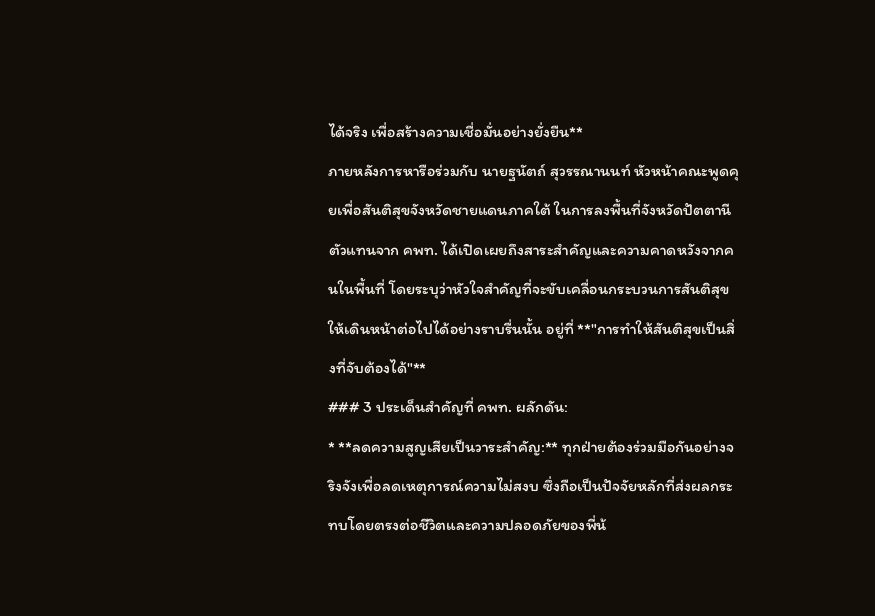ได้จริง เพื่อสร้างความเชื่อมั่นอย่างยั่งยืน**
ภายหลังการหารือร่วมกับ นายฐนัตถ์ สุวรรณานนท์ หัวหน้าคณะพูดคุยเพื่อสันติสุขจังหวัดชายแดนภาคใต้ ในการลงพื้นที่จังหวัดปัตตานี ตัวแทนจาก คพท. ได้เปิดเผยถึงสาระสำคัญและความคาดหวังจากคนในพื้นที่ โดยระบุว่าหัวใจสำคัญที่จะขับเคลื่อนกระบวนการสันติสุขให้เดินหน้าต่อไปได้อย่างราบรื่นนั้น อยู่ที่ **"การทำให้สันติสุขเป็นสิ่งที่จับต้องได้"**
### 3 ประเด็นสำคัญที่ คพท. ผลักดัน:
* **ลดความสูญเสียเป็นวาระสำคัญ:** ทุกฝ่ายต้องร่วมมือกันอย่างจริงจังเพื่อลดเหตุการณ์ความไม่สงบ ซึ่งถือเป็นปัจจัยหลักที่ส่งผลกระทบโดยตรงต่อชีวิตและความปลอดภัยของพี่น้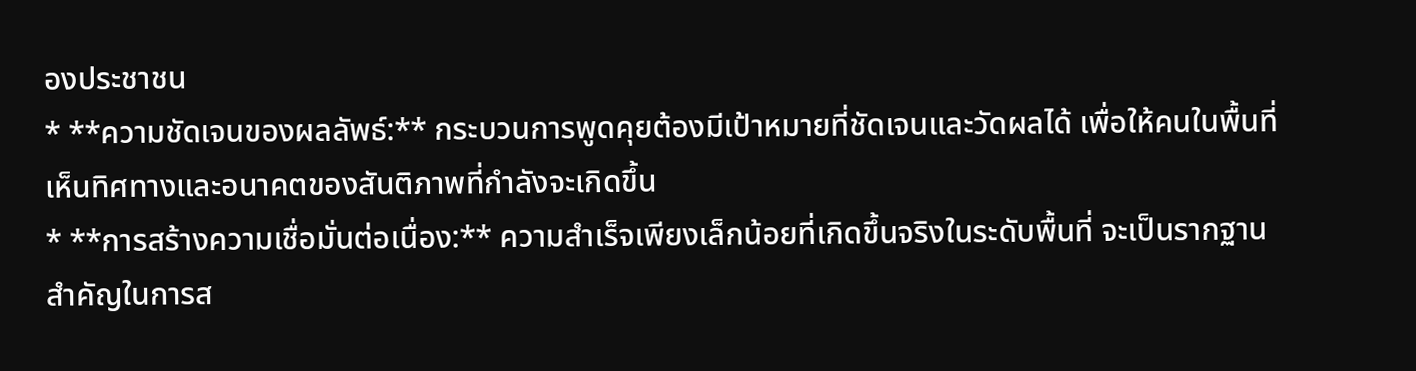องประชาชน
* **ความชัดเจนของผลลัพธ์:** กระบวนการพูดคุยต้องมีเป้าหมายที่ชัดเจนและวัดผลได้ เพื่อให้คนในพื้นที่เห็นทิศทางและอนาคตของสันติภาพที่กำลังจะเกิดขึ้น
* **การสร้างความเชื่อมั่นต่อเนื่อง:** ความสำเร็จเพียงเล็กน้อยที่เกิดขึ้นจริงในระดับพื้นที่ จะเป็นรากฐานสำคัญในการส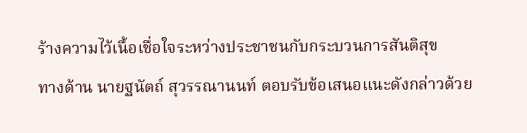ร้างความไว้เนื้อเชื่อใจระหว่างประชาชนกับกระบวนการสันติสุข
ทางด้าน นายฐนัตถ์ สุวรรณานนท์ ตอบรับข้อเสนอแนะดังกล่าวด้วย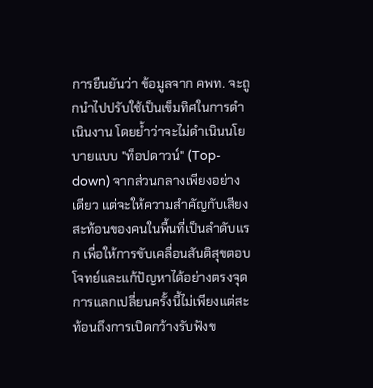การยืนยันว่า ข้อมูลจาก คพท. จะถูกนำไปปรับใช้เป็นเข็มทิศในการดำเนินงาน โดยย้ำว่าจะไม่ดำเนินนโยบายแบบ "ท็อปดาวน์" (Top-down) จากส่วนกลางเพียงอย่างเดียว แต่จะให้ความสำคัญกับเสียงสะท้อนของคนในพื้นที่เป็นลำดับแรก เพื่อให้การขับเคลื่อนสันติสุขตอบโจทย์และแก้ปัญหาได้อย่างตรงจุด
การแลกเปลี่ยนครั้งนี้ไม่เพียงแต่สะท้อนถึงการเปิดกว้างรับฟังข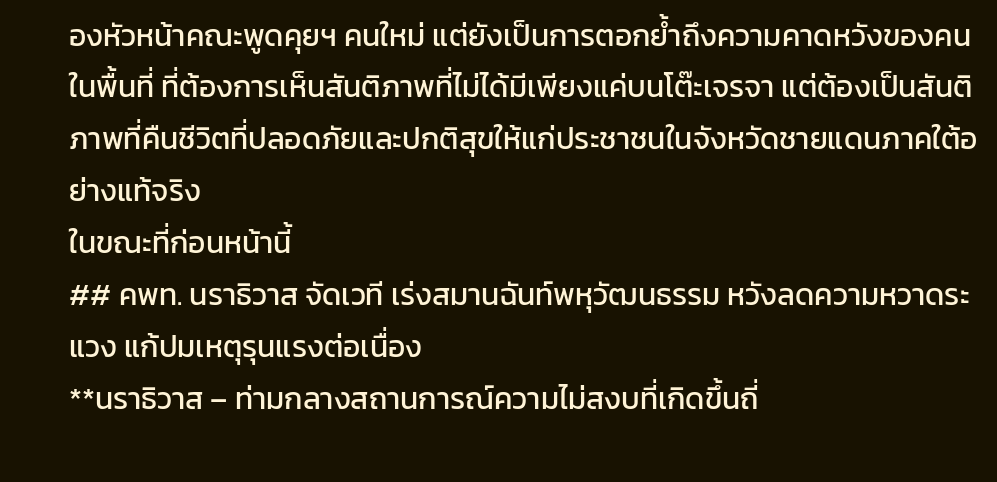องหัวหน้าคณะพูดคุยฯ คนใหม่ แต่ยังเป็นการตอกย้ำถึงความคาดหวังของคนในพื้นที่ ที่ต้องการเห็นสันติภาพที่ไม่ได้มีเพียงแค่บนโต๊ะเจรจา แต่ต้องเป็นสันติภาพที่คืนชีวิตที่ปลอดภัยและปกติสุขให้แก่ประชาชนในจังหวัดชายแดนภาคใต้อย่างแท้จริง
ในขณะที่ก่อนหน้านี้
## คพท. นราธิวาส จัดเวที เร่งสมานฉันท์พหุวัฒนธรรม หวังลดความหวาดระแวง แก้ปมเหตุรุนแรงต่อเนื่อง
**นราธิวาส – ท่ามกลางสถานการณ์ความไม่สงบที่เกิดขึ้นถี่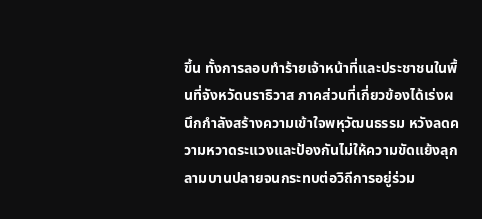ขึ้น ทั้งการลอบทำร้ายเจ้าหน้าที่และประชาชนในพื้นที่จังหวัดนราธิวาส ภาคส่วนที่เกี่ยวข้องได้เร่งผนึกกำลังสร้างความเข้าใจพหุวัฒนธรรม หวังลดความหวาดระแวงและป้องกันไม่ให้ความขัดแย้งลุกลามบานปลายจนกระทบต่อวิถีการอยู่ร่วม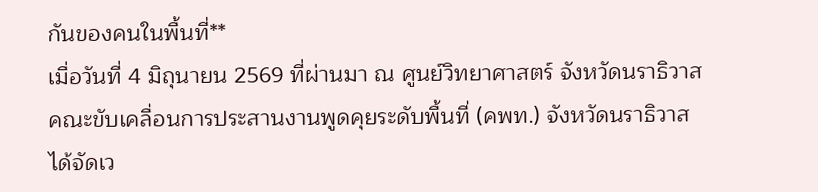กันของคนในพื้นที่**
เมื่อวันที่ 4 มิถุนายน 2569 ที่ผ่านมา ณ ศูนย์วิทยาศาสตร์ จังหวัดนราธิวาส คณะขับเคลื่อนการประสานงานพูดคุยระดับพื้นที่ (คพท.) จังหวัดนราธิวาส ได้จัดเว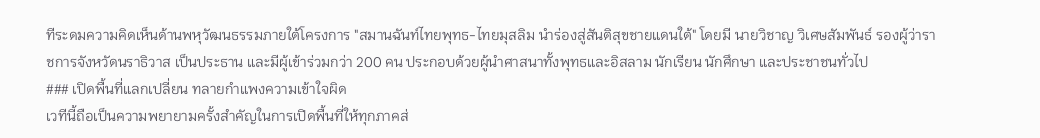ทีระดมความคิดเห็นด้านพหุวัฒนธรรมภายใต้โครงการ "สมานฉันท์ไทยพุทธ-ไทยมุสลิม นำร่องสู่สันติสุขชายแดนใต้" โดยมี นายวิชาญ วิเศษสัมพันธ์ รองผู้ว่าราชการจังหวัดนราธิวาส เป็นประธาน และมีผู้เข้าร่วมกว่า 200 คน ประกอบด้วยผู้นำศาสนาทั้งพุทธและอิสลาม นักเรียน นักศึกษา และประชาชนทั่วไป
### เปิดพื้นที่แลกเปลี่ยน ทลายกำแพงความเข้าใจผิด
เวทีนี้ถือเป็นความพยายามครั้งสำคัญในการเปิดพื้นที่ให้ทุกภาคส่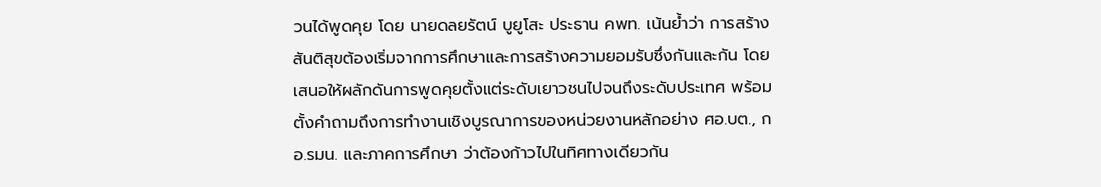วนได้พูดคุย โดย นายดลยรัตน์ บูยูโสะ ประธาน คพท. เน้นย้ำว่า การสร้างสันติสุขต้องเริ่มจากการศึกษาและการสร้างความยอมรับซึ่งกันและกัน โดยเสนอให้ผลักดันการพูดคุยตั้งแต่ระดับเยาวชนไปจนถึงระดับประเทศ พร้อมตั้งคำถามถึงการทำงานเชิงบูรณาการของหน่วยงานหลักอย่าง ศอ.บต., กอ.รมน. และภาคการศึกษา ว่าต้องก้าวไปในทิศทางเดียวกัน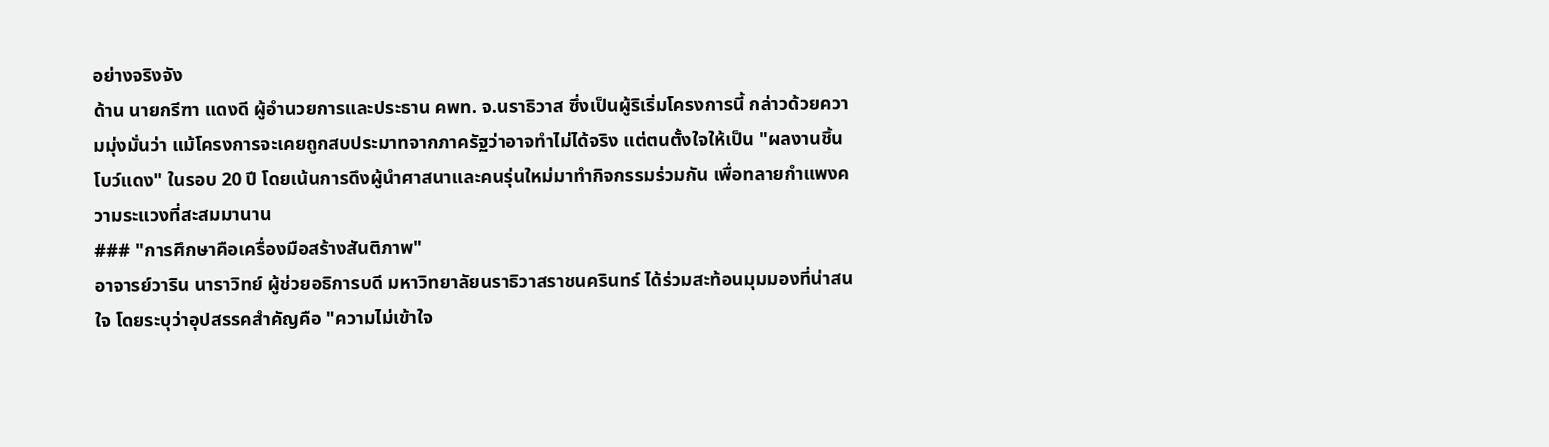อย่างจริงจัง
ด้าน นายกรีฑา แดงดี ผู้อำนวยการและประธาน คพท. จ.นราธิวาส ซึ่งเป็นผู้ริเริ่มโครงการนี้ กล่าวด้วยความมุ่งมั่นว่า แม้โครงการจะเคยถูกสบประมาทจากภาครัฐว่าอาจทำไม่ได้จริง แต่ตนตั้งใจให้เป็น "ผลงานชิ้นโบว์แดง" ในรอบ 20 ปี โดยเน้นการดึงผู้นำศาสนาและคนรุ่นใหม่มาทำกิจกรรมร่วมกัน เพื่อทลายกำแพงความระแวงที่สะสมมานาน
### "การศึกษาคือเครื่องมือสร้างสันติภาพ"
อาจารย์วาริน นาราวิทย์ ผู้ช่วยอธิการบดี มหาวิทยาลัยนราธิวาสราชนครินทร์ ได้ร่วมสะท้อนมุมมองที่น่าสนใจ โดยระบุว่าอุปสรรคสำคัญคือ "ความไม่เข้าใจ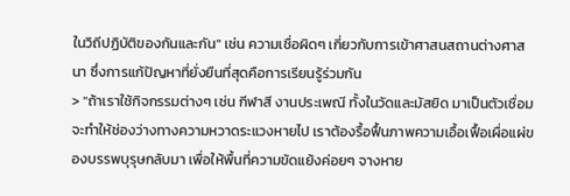ในวิถีปฏิบัติของกันและกัน" เช่น ความเชื่อผิดๆ เกี่ยวกับการเข้าศาสนสถานต่างศาสนา ซึ่งการแก้ปัญหาที่ยั่งยืนที่สุดคือการเรียนรู้ร่วมกัน
> "ถ้าเราใช้กิจกรรมต่างๆ เช่น กีฬาสี งานประเพณี ทั้งในวัดและมัสยิด มาเป็นตัวเชื่อม จะทำให้ช่องว่างทางความหวาดระแวงหายไป เราต้องรื้อฟื้นภาพความเอื้อเฟื้อเผื่อแผ่ของบรรพบุรุษกลับมา เพื่อให้พื้นที่ความขัดแย้งค่อยๆ จางหาย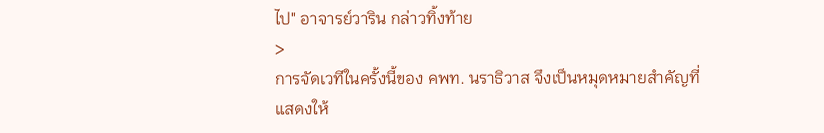ไป" อาจารย์วาริน กล่าวทิ้งท้าย
>
การจัดเวทีในครั้งนี้ของ คพท. นราธิวาส จึงเป็นหมุดหมายสำคัญที่แสดงให้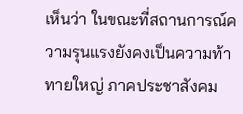เห็นว่า ในขณะที่สถานการณ์ความรุนแรงยังคงเป็นความท้าทายใหญ่ ภาคประชาสังคม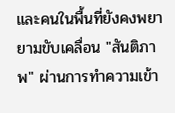และคนในพื้นที่ยังคงพยายามขับเคลื่อน "สันติภาพ" ผ่านการทำความเข้า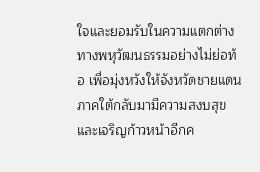ใจและยอมรับในความแตกต่างทางพหุวัฒนธรรมอย่างไม่ย่อท้อ เพื่อมุ่งหวังให้จังหวัดชายแดนภาคใต้กลับมามีความสงบสุขและเจริญก้าวหน้าอีกค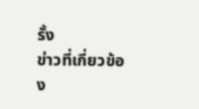รั้ง
ข่าวที่เกี่ยวข้อง